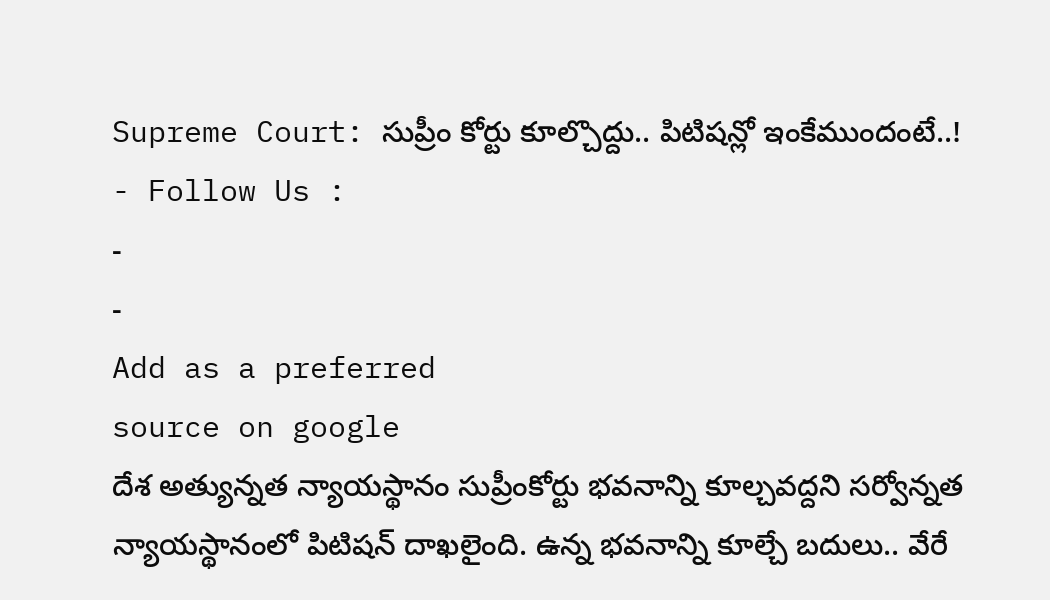Supreme Court: సుప్రీం కోర్టు కూల్చొద్దు.. పిటిషన్లో ఇంకేముందంటే..!
- Follow Us :
-
-
Add as a preferred
source on google
దేశ అత్యున్నత న్యాయస్థానం సుప్రీంకోర్టు భవనాన్ని కూల్చవద్దని సర్వోన్నత న్యాయస్థానంలో పిటిషన్ దాఖలైంది. ఉన్న భవనాన్ని కూల్చే బదులు.. వేరే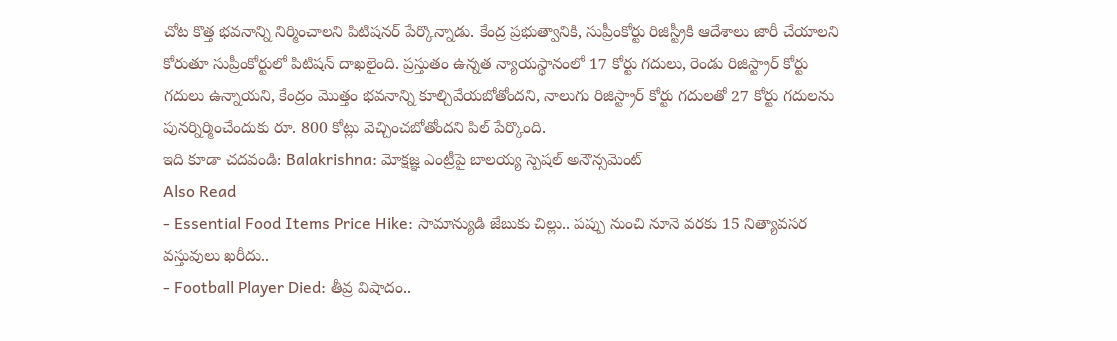చోట కొత్త భవనాన్ని నిర్మించాలని పిటిషనర్ పేర్కొన్నాడు. కేంద్ర ప్రభుత్వానికి, సుప్రీంకోర్టు రిజిస్ట్రీకి ఆదేశాలు జారీ చేయాలని కోరుతూ సుప్రీంకోర్టులో పిటిషన్ దాఖలైంది. ప్రస్తుతం ఉన్నత న్యాయస్థానంలో 17 కోర్టు గదులు, రెండు రిజిస్ట్రార్ కోర్టు గదులు ఉన్నాయని, కేంద్రం మొత్తం భవనాన్ని కూల్చివేయబోతోందని, నాలుగు రిజిస్ట్రార్ కోర్టు గదులతో 27 కోర్టు గదులను పునర్నిర్మించేందుకు రూ. 800 కోట్లు వెచ్చించబోతోందని పిల్ పేర్కొంది.
ఇది కూడా చదవండి: Balakrishna: మోక్షజ్ఞ ఎంట్రీపై బాలయ్య స్పెషల్ అనౌన్సమెంట్
Also Read
- Essential Food Items Price Hike: సామాన్యుడి జేబుకు చిల్లు.. పప్పు నుంచి నూనె వరకు 15 నిత్యావసర వస్తువులు ఖరీదు..
- Football Player Died: తీవ్ర విషాదం..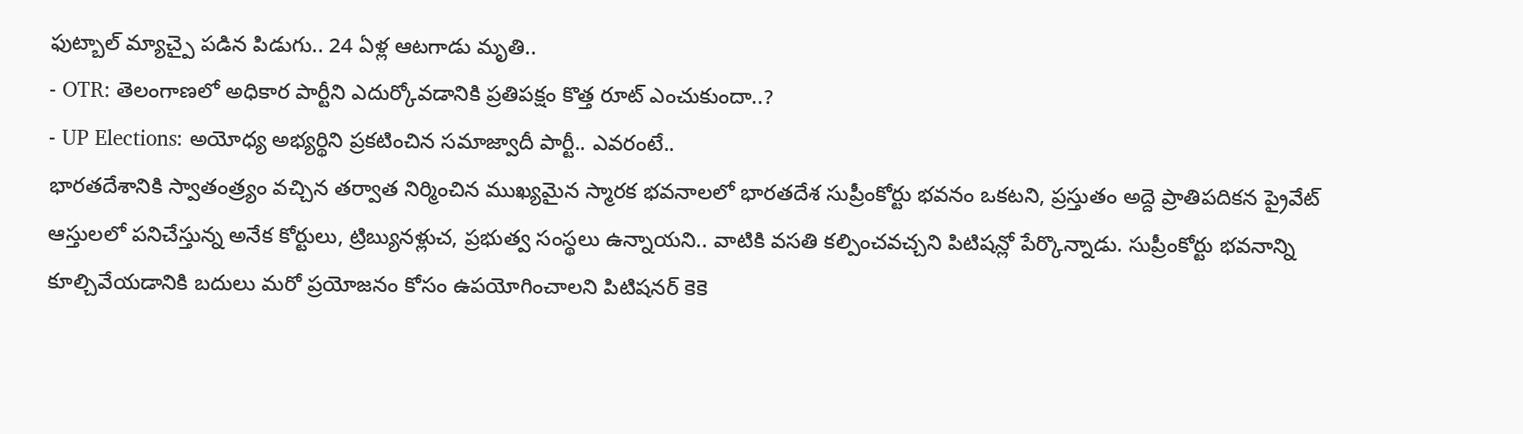ఫుట్బాల్ మ్యాచ్పై పడిన పిడుగు.. 24 ఏళ్ల ఆటగాడు మృతి..
- OTR: తెలంగాణలో అధికార పార్టీని ఎదుర్కోవడానికి ప్రతిపక్షం కొత్త రూట్ ఎంచుకుందా..?
- UP Elections: అయోధ్య అభ్యర్థిని ప్రకటించిన సమాజ్వాదీ పార్టీ.. ఎవరంటే..
భారతదేశానికి స్వాతంత్ర్యం వచ్చిన తర్వాత నిర్మించిన ముఖ్యమైన స్మారక భవనాలలో భారతదేశ సుప్రీంకోర్టు భవనం ఒకటని, ప్రస్తుతం అద్దె ప్రాతిపదికన ప్రైవేట్ ఆస్తులలో పనిచేస్తున్న అనేక కోర్టులు, ట్రిబ్యునళ్లుచ, ప్రభుత్వ సంస్థలు ఉన్నాయని.. వాటికి వసతి కల్పించవచ్చని పిటిషన్లో పేర్కొన్నాడు. సుప్రీంకోర్టు భవనాన్ని కూల్చివేయడానికి బదులు మరో ప్రయోజనం కోసం ఉపయోగించాలని పిటిషనర్ కెకె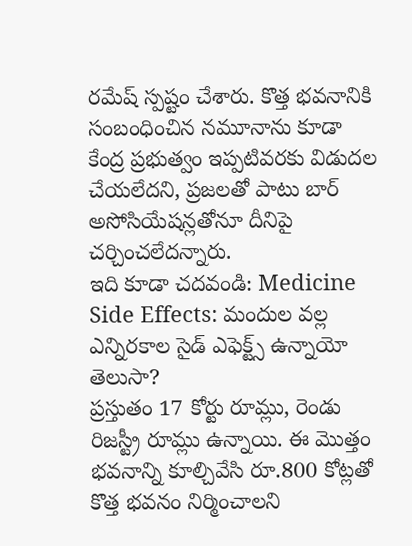రమేష్ స్పష్టం చేశారు. కొత్త భవనానికి సంబంధించిన నమూనాను కూడా కేంద్ర ప్రభుత్వం ఇప్పటివరకు విడుదల చేయలేదని, ప్రజలతో పాటు బార్ అసోసియేషన్లతోనూ దీనిపై చర్చించలేదన్నారు.
ఇది కూడా చదవండి: Medicine Side Effects: మందుల వల్ల ఎన్నిరకాల సైడ్ ఎఫెక్ట్స్ ఉన్నాయో తెలుసా?
ప్రస్తుతం 17 కోర్టు రూమ్లు, రెండు రిజస్ట్రీ రూమ్లు ఉన్నాయి. ఈ మొత్తం భవనాన్ని కూల్చివేసి రూ.800 కోట్లతో కొత్త భవనం నిర్మించాలని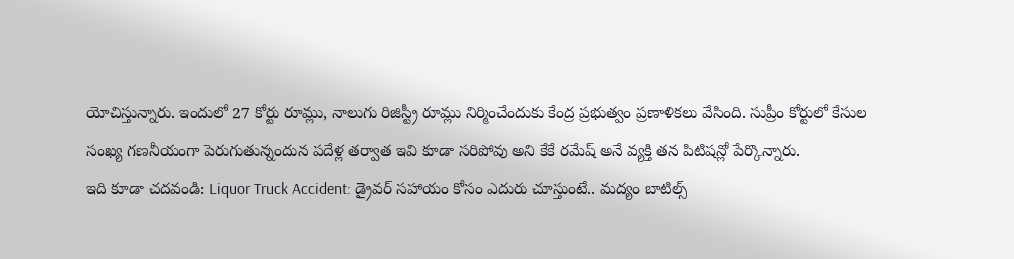యోచిస్తున్నారు. ఇందులో 27 కోర్టు రూమ్లు, నాలుగు రిజిస్ట్రీ రూమ్లు నిర్మించేందుకు కేంద్ర ప్రభుత్వం ప్రణాళికలు వేసింది. సుప్రీం కోర్టులో కేసుల సంఖ్య గణనీయంగా పెరుగుతున్నందున పదేళ్ల తర్వాత ఇవి కూడా సరిపోవు అని కేకే రమేష్ అనే వ్యక్తి తన పిటిషన్లో పేర్కొన్నారు.
ఇది కూడా చదవండి: Liquor Truck Accident: డ్రైవర్ సహాయం కోసం ఎదురు చూస్తుంటే.. మద్యం బాటిల్స్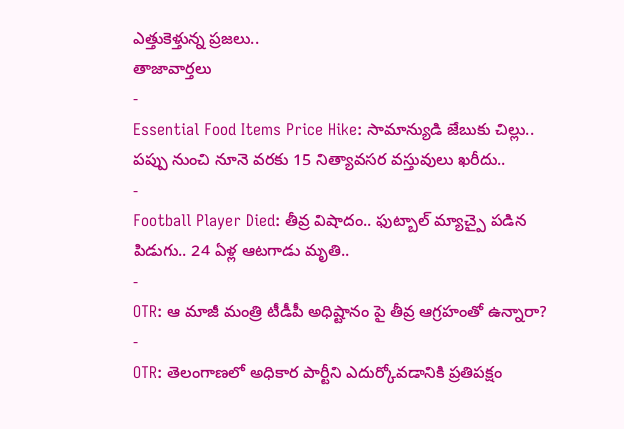ఎత్తుకెళ్తున్న ప్రజలు..
తాజావార్తలు
-
Essential Food Items Price Hike: సామాన్యుడి జేబుకు చిల్లు.. పప్పు నుంచి నూనె వరకు 15 నిత్యావసర వస్తువులు ఖరీదు..
-
Football Player Died: తీవ్ర విషాదం.. ఫుట్బాల్ మ్యాచ్పై పడిన పిడుగు.. 24 ఏళ్ల ఆటగాడు మృతి..
-
OTR: ఆ మాజీ మంత్రి టీడీపీ అధిష్టానం పై తీవ్ర ఆగ్రహంతో ఉన్నారా?
-
OTR: తెలంగాణలో అధికార పార్టీని ఎదుర్కోవడానికి ప్రతిపక్షం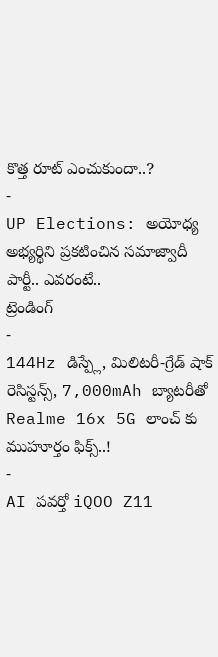కొత్త రూట్ ఎంచుకుందా..?
-
UP Elections: అయోధ్య అభ్యర్థిని ప్రకటించిన సమాజ్వాదీ పార్టీ.. ఎవరంటే..
ట్రెండింగ్
-
144Hz డిస్ప్లే, మిలిటరీ-గ్రేడ్ షాక్ రెసిస్టన్స్, 7,000mAh బ్యాటరీతో Realme 16x 5G లాంచ్ కు ముహూర్తం ఫిక్స్..!
-
AI పవర్తో iQOO Z11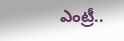ఎంట్రీ..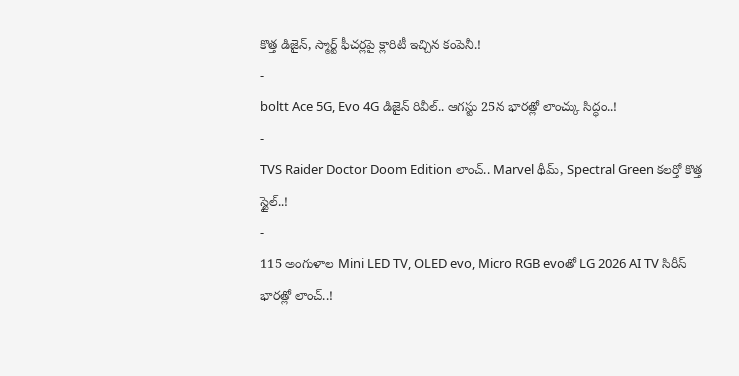కొత్త డిజైన్, స్మార్ట్ ఫీచర్లపై క్లారిటీ ఇచ్చిన కంపెనీ.!
-
boltt Ace 5G, Evo 4G డిజైన్ రివీల్.. ఆగస్టు 25న భారత్లో లాంచ్కు సిద్ధం..!
-
TVS Raider Doctor Doom Edition లాంచ్.. Marvel థీమ్, Spectral Green కలర్తో కొత్త స్టైల్..!
-
115 అంగుళాల Mini LED TV, OLED evo, Micro RGB evoతో LG 2026 AI TV సిరీస్ భారత్లో లాంచ్..!